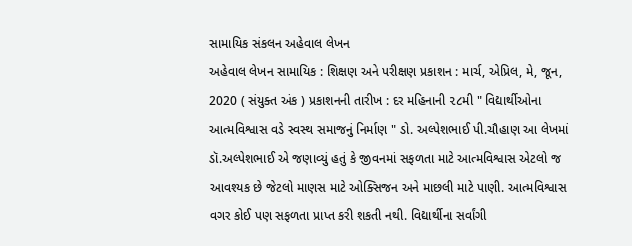સામાયિક સંકલન અહેવાલ લેખન
અહેવાલ લેખન સામાયિક : શિક્ષણ અને પરીક્ષણ પ્રકાશન : માર્ચ, એપ્રિલ, મે, જૂન, 2020 ( સંયુક્ત અંક ) પ્રકાશનની તારીખ : દર મહિનાની ૨૮મી " વિદ્યાર્થીઓના આત્મવિશ્વાસ વડે સ્વસ્થ સમાજનું નિર્માણ " ડો. અલ્પેશભાઈ પી.ચૌહાણ આ લેખમાં ડૉ.અલ્પેશભાઈ એ જણાવ્યું હતું કે જીવનમાં સફળતા માટે આત્મવિશ્વાસ એટલો જ આવશ્યક છે જેટલો માણસ માટે ઓક્સિજન અને માછલી માટે પાણી. આત્મવિશ્વાસ વગર કોઈ પણ સફળતા પ્રાપ્ત કરી શકતી નથી. વિદ્યાર્થીના સર્વાંગી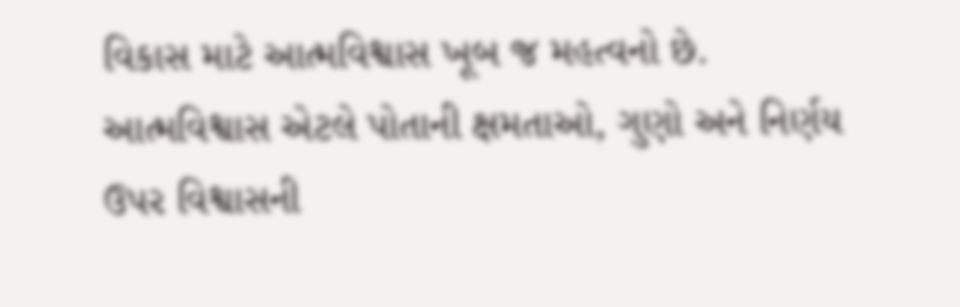વિકાસ માટે આત્મવિશ્વાસ ખૂબ જ મહત્વનો છે. આત્મવિશ્વાસ એટલે પોતાની ક્ષમતાઓ, ગુણો અને નિર્ણય ઉપર વિશ્વાસની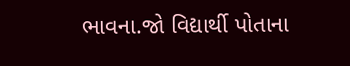ભાવના.જો વિદ્યાર્થી પોતાના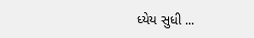ધ્યેય સુધી ...